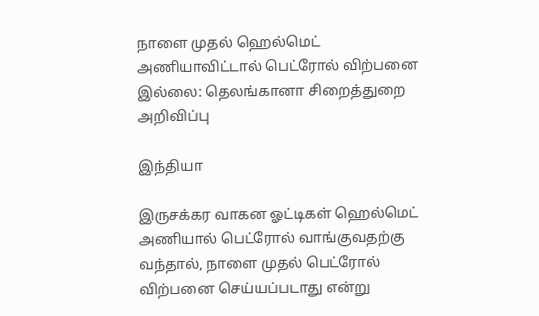நாளை முதல் ஹெல்மெட் அணியாவிட்டால் பெட்ரோல் விற்பனை இல்லை: தெலங்கானா சிறைத்துறை அறிவிப்பு

இந்தியா

இருசக்கர வாகன ஓட்டிகள் ஹெல்மெட் அணியால் பெட்ரோல் வாங்குவதற்கு வந்தால், நாளை முதல் பெட்ரோல் விற்பனை செய்யப்படாது என்று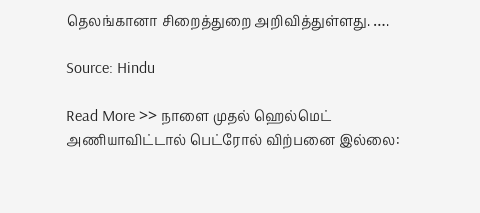தெலங்கானா சிறைத்துறை அறிவித்துள்ளது. ….

Source: Hindu

Read More >> நாளை முதல் ஹெல்மெட் அணியாவிட்டால் பெட்ரோல் விற்பனை இல்லை: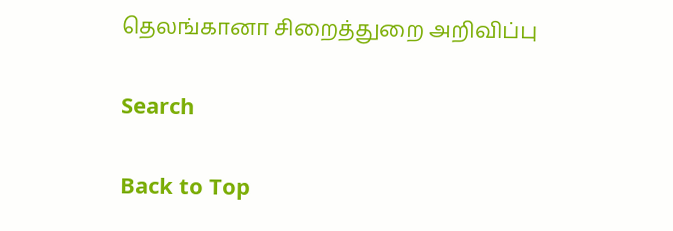தெலங்கானா சிறைத்துறை அறிவிப்பு

Search

Back to Top